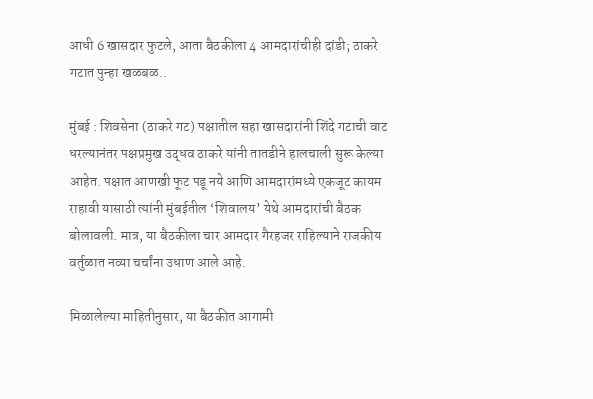आधी 6 खासदार फुटले, आता बैठकीला 4 आमदारांचीही दांडी; ठाकरे गटात पुन्हा खळबळ..

मुंबई : शिवसेना (ठाकरे गट) पक्षातील सहा खासदारांनी शिंदे गटाची वाट धरल्यानंतर पक्षप्रमुख उद्धव ठाकरे यांनी तातडीने हालचाली सुरू केल्या आहेत. पक्षात आणखी फूट पडू नये आणि आमदारांमध्ये एकजूट कायम राहावी यासाठी त्यांनी मुंबईतील ‘शिवालय’ येथे आमदारांची बैठक बोलावली. मात्र, या बैठकीला चार आमदार गैरहजर राहिल्याने राजकीय वर्तुळात नव्या चर्चांना उधाण आले आहे.

मिळालेल्या माहितीनुसार, या बैठकीत आगामी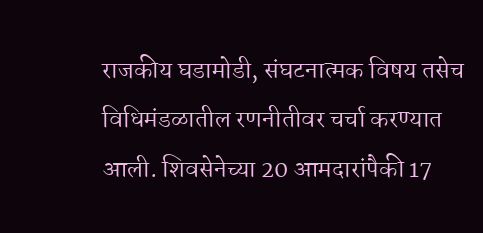राजकीय घडामोडी, संघटनात्मक विषय तसेच विधिमंडळातील रणनीतीवर चर्चा करण्यात आली. शिवसेनेच्या 20 आमदारांपैकी 17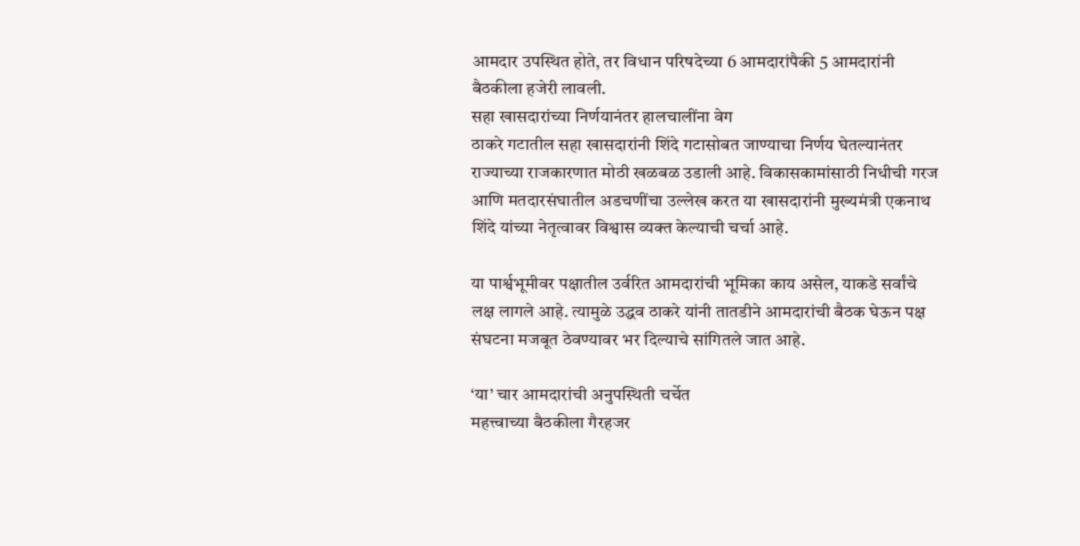आमदार उपस्थित होते, तर विधान परिषदेच्या 6 आमदारांपैकी 5 आमदारांनी बैठकीला हजेरी लावली.
सहा खासदारांच्या निर्णयानंतर हालचालींना वेग
ठाकरे गटातील सहा खासदारांनी शिंदे गटासोबत जाण्याचा निर्णय घेतल्यानंतर राज्याच्या राजकारणात मोठी खळबळ उडाली आहे. विकासकामांसाठी निधीची गरज आणि मतदारसंघातील अडचणींचा उल्लेख करत या खासदारांनी मुख्यमंत्री एकनाथ शिंदे यांच्या नेतृत्वावर विश्वास व्यक्त केल्याची चर्चा आहे.

या पार्श्वभूमीवर पक्षातील उर्वरित आमदारांची भूमिका काय असेल, याकडे सर्वांचे लक्ष लागले आहे. त्यामुळे उद्धव ठाकरे यांनी तातडीने आमदारांची बैठक घेऊन पक्ष संघटना मजबूत ठेवण्यावर भर दिल्याचे सांगितले जात आहे.

‘या’ चार आमदारांची अनुपस्थिती चर्चेत
महत्त्वाच्या बैठकीला गैरहजर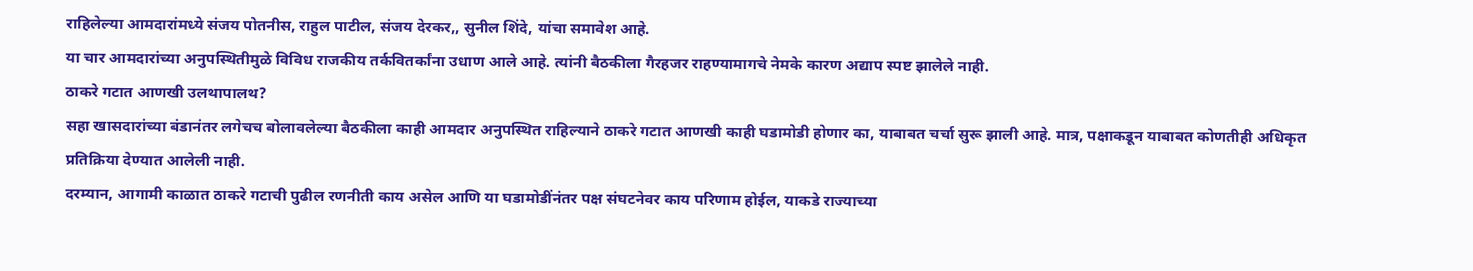राहिलेल्या आमदारांमध्ये संजय पोतनीस, राहुल पाटील, संजय देरकर,, सुनील शिंदे, यांचा समावेश आहे.
या चार आमदारांच्या अनुपस्थितीमुळे विविध राजकीय तर्कवितर्कांना उधाण आले आहे. त्यांनी बैठकीला गैरहजर राहण्यामागचे नेमके कारण अद्याप स्पष्ट झालेले नाही.
ठाकरे गटात आणखी उलथापालथ?
सहा खासदारांच्या बंडानंतर लगेचच बोलावलेल्या बैठकीला काही आमदार अनुपस्थित राहिल्याने ठाकरे गटात आणखी काही घडामोडी होणार का, याबाबत चर्चा सुरू झाली आहे. मात्र, पक्षाकडून याबाबत कोणतीही अधिकृत प्रतिक्रिया देण्यात आलेली नाही.
दरम्यान, आगामी काळात ठाकरे गटाची पुढील रणनीती काय असेल आणि या घडामोडींनंतर पक्ष संघटनेवर काय परिणाम होईल, याकडे राज्याच्या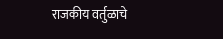राजकीय वर्तुळाचे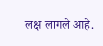लक्ष लागले आहे.